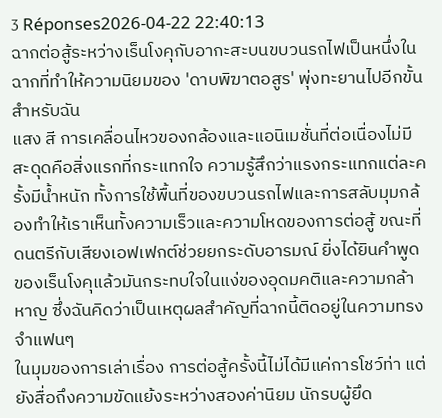3 Réponses2026-04-22 22:40:13
ฉากต่อสู้ระหว่างเร็นโงคุกับอากะสะบนขบวนรถไฟเป็นหนึ่งในฉากที่ทำให้ความนิยมของ 'ดาบพิฆาตอสูร' พุ่งทะยานไปอีกขั้นสำหรับฉัน
แสง สี การเคลื่อนไหวของกล้องและแอนิเมชั่นที่ต่อเนื่องไม่มีสะดุดคือสิ่งแรกที่กระแทกใจ ความรู้สึกว่าแรงกระแทกแต่ละครั้งมีน้ำหนัก ทั้งการใช้พื้นที่ของขบวนรถไฟและการสลับมุมกล้องทำให้เราเห็นทั้งความเร็วและความโหดของการต่อสู้ ขณะที่ดนตรีกับเสียงเอฟเฟกต์ช่วยยกระดับอารมณ์ ยิ่งได้ยินคำพูดของเร็นโงคุแล้วมันกระทบใจในแง่ของอุดมคติและความกล้าหาญ ซึ่งฉันคิดว่าเป็นเหตุผลสำคัญที่ฉากนี้ติดอยู่ในความทรงจำแฟนๆ
ในมุมของการเล่าเรื่อง การต่อสู้ครั้งนี้ไม่ได้มีแค่การโชว์ท่า แต่ยังสื่อถึงความขัดแย้งระหว่างสองค่านิยม นักรบผู้ยึด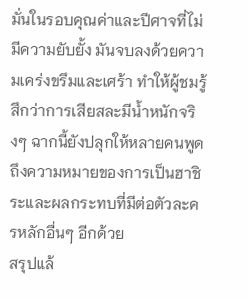มั่นในรอบคุณค่าและปีศาจที่ไม่มีความยับยั้ง มันจบลงด้วยความเคร่งขรึมและเศร้า ทำให้ผู้ชมรู้สึกว่าการเสียสละมีน้ำหนักจริงๆ ฉากนี้ยังปลุกให้หลายคนพูดถึงความหมายของการเป็นฮาชิระและผลกระทบที่มีต่อตัวละครหลักอื่นๆ อีกด้วย
สรุปแล้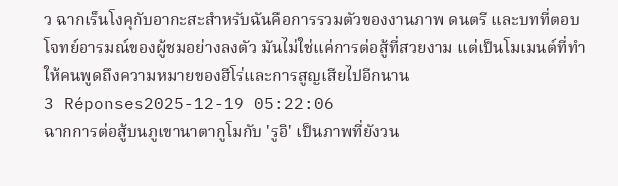ว ฉากเร็นโงคุกับอากะสะสำหรับฉันคือการรวมตัวของงานภาพ ดนตรี และบทที่ตอบโจทย์อารมณ์ของผู้ชมอย่างลงตัว มันไม่ใช่แค่การต่อสู้ที่สวยงาม แต่เป็นโมเมนต์ที่ทำให้คนพูดถึงความหมายของฮีโร่และการสูญเสียไปอีกนาน
3 Réponses2025-12-19 05:22:06
ฉากการต่อสู้บนภูเขานาตากูโมกับ 'รูอิ' เป็นภาพที่ยังวน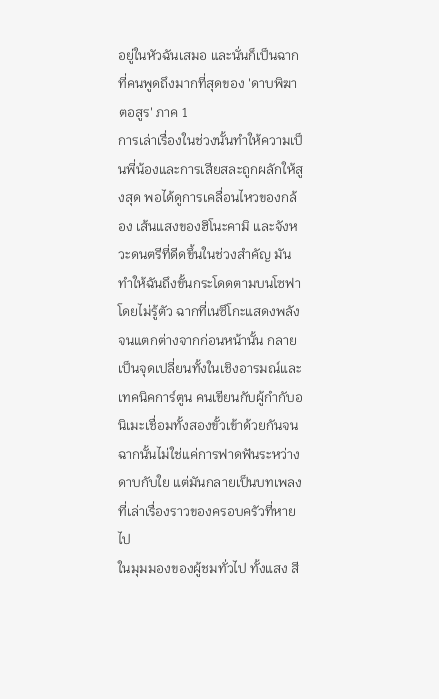อยู่ในหัวฉันเสมอ และนั่นก็เป็นฉากที่คนพูดถึงมากที่สุดของ 'ดาบพิฆาตอสูร' ภาค 1
การเล่าเรื่องในช่วงนั้นทำให้ความเป็นพี่น้องและการเสียสละถูกผลักให้สูงสุด พอได้ดูการเคลื่อนไหวของกล้อง เส้นแสงของฮิโนะคามิ และจังหวะดนตรีที่ดีดขึ้นในช่วงสำคัญ มันทำให้ฉันถึงขั้นกระโดดตามบนโซฟาโดยไม่รู้ตัว ฉากที่เนซึโกะแสดงพลังจนแตกต่างจากก่อนหน้านั้น กลายเป็นจุดเปลี่ยนทั้งในเชิงอารมณ์และเทคนิคการ์ตูน คนเขียนกับผู้กำกับอนิเมะเชื่อมทั้งสองขั้วเข้าด้วยกันจนฉากนั้นไม่ใช่แค่การฟาดฟันระหว่างดาบกับใย แต่มันกลายเป็นบทเพลงที่เล่าเรื่องราวของครอบครัวที่หายไป
ในมุมมองของผู้ชมทั่วไป ทั้งแสง สี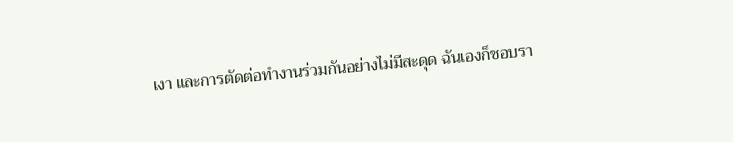เงา และการตัดต่อทำงานร่วมกันอย่างไม่มีสะดุด ฉันเองก็ชอบรา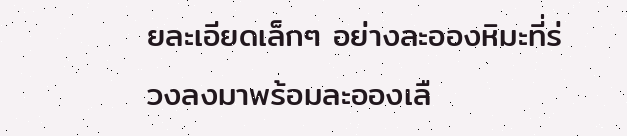ยละเอียดเล็กๆ อย่างละอองหิมะที่ร่วงลงมาพร้อมละอองเลื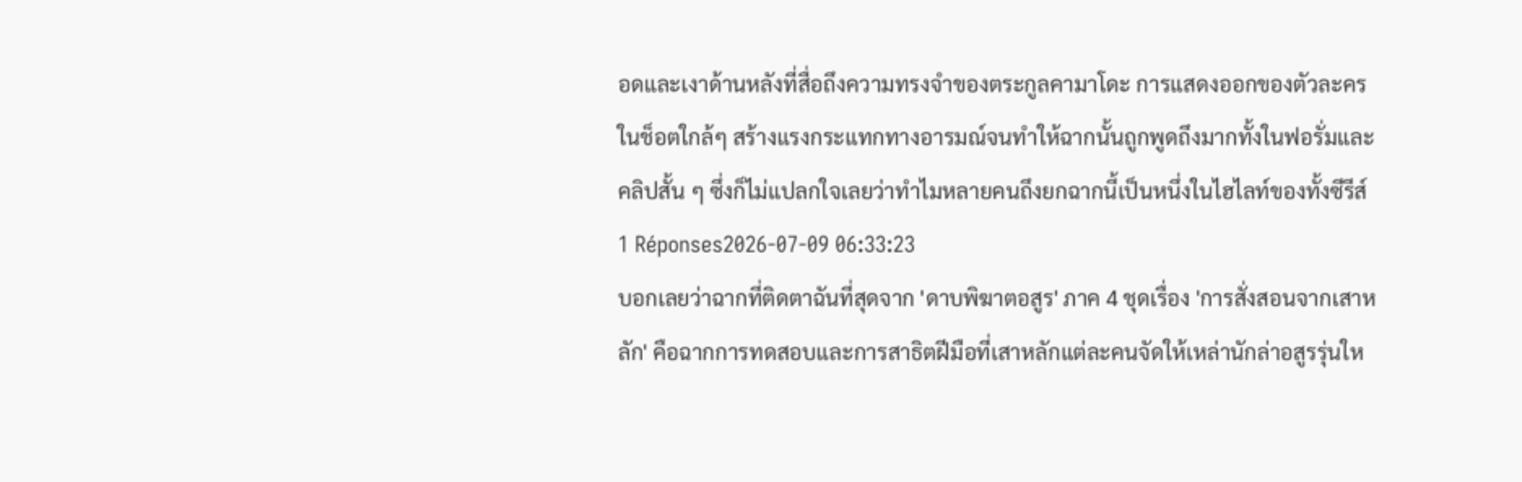อดและเงาด้านหลังที่สื่อถึงความทรงจำของตระกูลคามาโดะ การแสดงออกของตัวละครในช็อตใกล้ๆ สร้างแรงกระแทกทางอารมณ์จนทำให้ฉากนั้นถูกพูดถึงมากทั้งในฟอรั่มและคลิปสั้น ๆ ซึ่งก็ไม่แปลกใจเลยว่าทำไมหลายคนถึงยกฉากนี้เป็นหนึ่งในไฮไลท์ของทั้งซีรีส์
1 Réponses2026-07-09 06:33:23
บอกเลยว่าฉากที่ติดตาฉันที่สุดจาก 'ดาบพิฆาตอสูร' ภาค 4 ชุดเรื่อง 'การสั่งสอนจากเสาหลัก' คือฉากการทดสอบและการสาธิตฝีมือที่เสาหลักแต่ละคนจัดให้เหล่านักล่าอสูรรุ่นให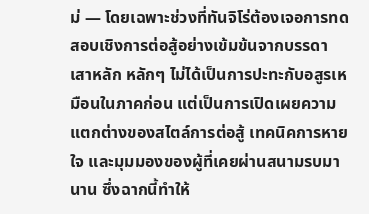ม่ — โดยเฉพาะช่วงที่ทันจิโร่ต้องเจอการทดสอบเชิงการต่อสู้อย่างเข้มข้นจากบรรดาเสาหลัก หลักๆ ไม่ได้เป็นการปะทะกับอสูรเหมือนในภาคก่อน แต่เป็นการเปิดเผยความแตกต่างของสไตล์การต่อสู้ เทคนิคการหายใจ และมุมมองของผู้ที่เคยผ่านสนามรบมานาน ซึ่งฉากนี้ทำให้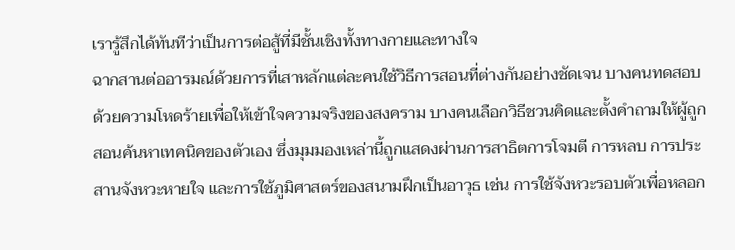เรารู้สึกได้ทันทีว่าเป็นการต่อสู้ที่มีชั้นเชิงทั้งทางกายและทางใจ
ฉากสานต่ออารมณ์ด้วยการที่เสาหลักแต่ละคนใช้วิธีการสอนที่ต่างกันอย่างชัดเจน บางคนทดสอบด้วยความโหดร้ายเพื่อให้เข้าใจความจริงของสงคราม บางคนเลือกวิธีชวนคิดและตั้งคำถามให้ผู้ถูกสอนค้นหาเทคนิคของตัวเอง ซึ่งมุมมองเหล่านี้ถูกแสดงผ่านการสาธิตการโจมตี การหลบ การประสานจังหวะหายใจ และการใช้ภูมิศาสตร์ของสนามฝึกเป็นอาวุธ เช่น การใช้จังหวะรอบตัวเพื่อหลอก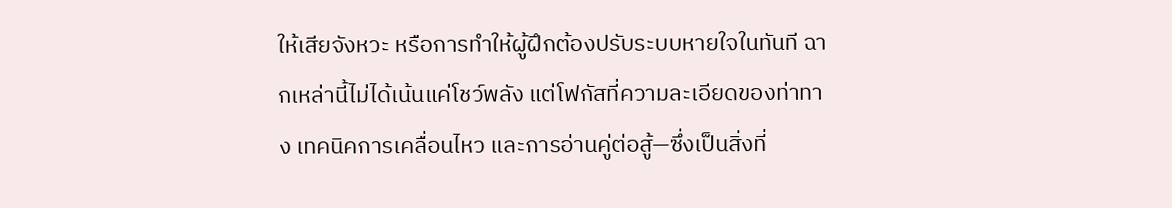ให้เสียจังหวะ หรือการทำให้ผู้ฝึกต้องปรับระบบหายใจในทันที ฉากเหล่านี้ไม่ได้เน้นแค่โชว์พลัง แต่โฟกัสที่ความละเอียดของท่าทาง เทคนิคการเคลื่อนไหว และการอ่านคู่ต่อสู้—ซึ่งเป็นสิ่งที่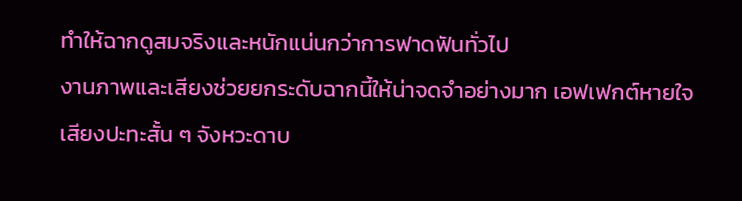ทำให้ฉากดูสมจริงและหนักแน่นกว่าการฟาดฟันทั่วไป
งานภาพและเสียงช่วยยกระดับฉากนี้ให้น่าจดจำอย่างมาก เอฟเฟกต์หายใจ เสียงปะทะสั้น ๆ จังหวะดาบ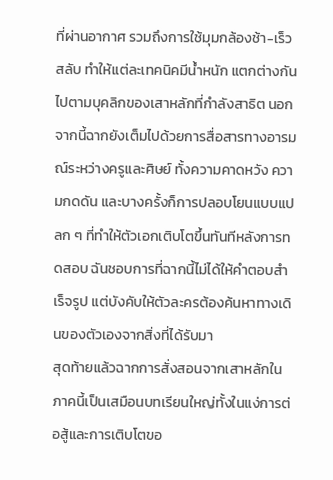ที่ผ่านอากาศ รวมถึงการใช้มุมกล้องช้า-เร็วสลับ ทำให้แต่ละเทคนิคมีน้ำหนัก แตกต่างกันไปตามบุคลิกของเสาหลักที่กำลังสาธิต นอกจากนี้ฉากยังเต็มไปด้วยการสื่อสารทางอารมณ์ระหว่างครูและศิษย์ ทั้งความคาดหวัง ความกดดัน และบางครั้งก็การปลอบโยนแบบแปลก ๆ ที่ทำให้ตัวเอกเติบโตขึ้นทันทีหลังการทดสอบ ฉันชอบการที่ฉากนี้ไม่ได้ให้คำตอบสำเร็จรูป แต่บังคับให้ตัวละครต้องค้นหาทางเดินของตัวเองจากสิ่งที่ได้รับมา
สุดท้ายแล้วฉากการสั่งสอนจากเสาหลักในภาคนี้เป็นเสมือนบทเรียนใหญ่ทั้งในแง่การต่อสู้และการเติบโตขอ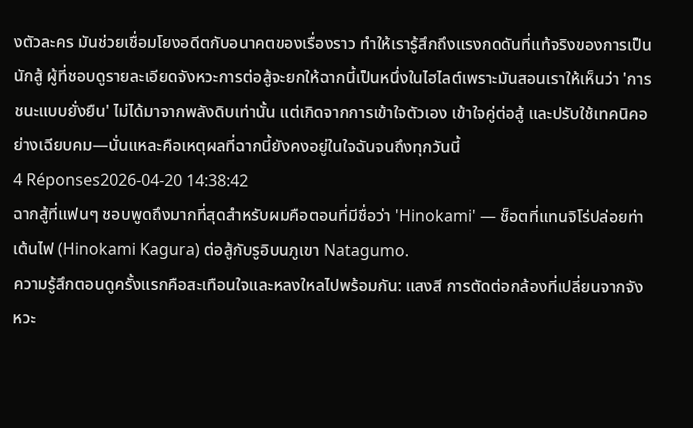งตัวละคร มันช่วยเชื่อมโยงอดีตกับอนาคตของเรื่องราว ทำให้เรารู้สึกถึงแรงกดดันที่แท้จริงของการเป็นนักสู้ ผู้ที่ชอบดูรายละเอียดจังหวะการต่อสู้จะยกให้ฉากนี้เป็นหนึ่งในไฮไลต์เพราะมันสอนเราให้เห็นว่า 'การชนะแบบยั่งยืน' ไม่ได้มาจากพลังดิบเท่านั้น แต่เกิดจากการเข้าใจตัวเอง เข้าใจคู่ต่อสู้ และปรับใช้เทคนิคอย่างเฉียบคม—นั่นแหละคือเหตุผลที่ฉากนี้ยังคงอยู่ในใจฉันจนถึงทุกวันนี้
4 Réponses2026-04-20 14:38:42
ฉากสู้ที่แฟนๆ ชอบพูดถึงมากที่สุดสำหรับผมคือตอนที่มีชื่อว่า 'Hinokami' — ช็อตที่แทนจิโร่ปล่อยท่าเต้นไฟ (Hinokami Kagura) ต่อสู้กับรูอิบนภูเขา Natagumo.
ความรู้สึกตอนดูครั้งแรกคือสะเทือนใจและหลงใหลไปพร้อมกัน: แสงสี การตัดต่อกล้องที่เปลี่ยนจากจังหวะ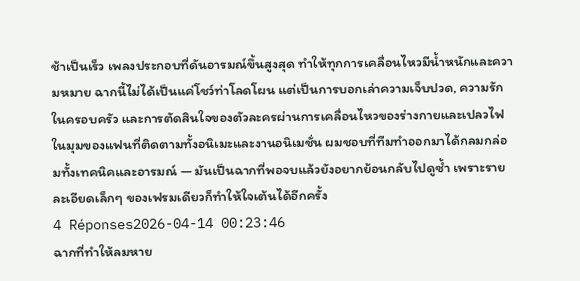ช้าเป็นเร็ว เพลงประกอบที่ดันอารมณ์ขึ้นสูงสุด ทำให้ทุกการเคลื่อนไหวมีน้ำหนักและความหมาย ฉากนี้ไม่ได้เป็นแค่โชว์ท่าโลดโผน แต่เป็นการบอกเล่าความเจ็บปวด, ความรักในครอบครัว และการตัดสินใจของตัวละครผ่านการเคลื่อนไหวของร่างกายและเปลวไฟ
ในมุมของแฟนที่ติดตามทั้งอนิเมะและงานอนิเมชั่น ผมชอบที่ทีมทำออกมาได้กลมกล่อมทั้งเทคนิคและอารมณ์ — มันเป็นฉากที่พอจบแล้วยังอยากย้อนกลับไปดูซ้ำ เพราะรายละเอียดเล็กๆ ของเฟรมเดียวก็ทำให้ใจเต้นได้อีกครั้ง
4 Réponses2026-04-14 00:23:46
ฉากที่ทำให้ลมหาย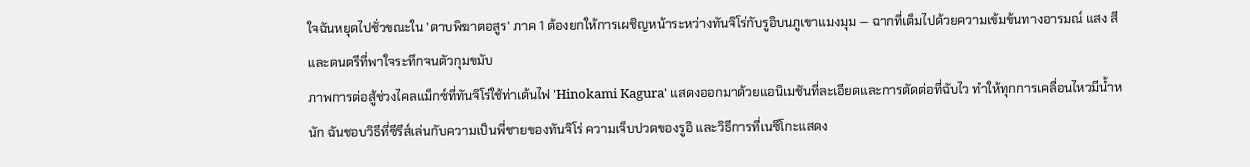ใจฉันหยุดไปชั่วขณะใน 'ดาบพิฆาตอสูร' ภาค 1 ต้องยกให้การเผชิญหน้าระหว่างทันจิโร่กับรูอิบนภูเขาแมงมุม — ฉากที่เต็มไปด้วยความเข้มข้นทางอารมณ์ แสง สี และดนตรีที่พาใจระทึกจนตัวกุมขมับ
ภาพการต่อสู้ช่วงไคลแม็กซ์ที่ทันจิโร่ใช้ท่าเต้นไฟ 'Hinokami Kagura' แสดงออกมาด้วยแอนิเมชันที่ละเอียดและการตัดต่อที่ฉับไว ทำให้ทุกการเคลื่อนไหวมีน้ำหนัก ฉันชอบวิธีที่ซีรีส์เล่นกับความเป็นพี่ชายของทันจิโร่ ความเจ็บปวดของรูอิ และวิธีการที่เนซึโกะแสดง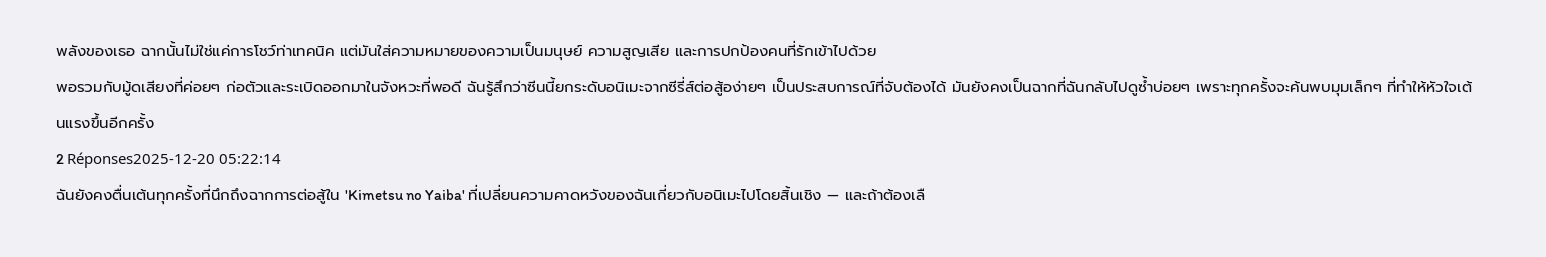พลังของเธอ ฉากนั้นไม่ใช่แค่การโชว์ท่าเทคนิค แต่มันใส่ความหมายของความเป็นมนุษย์ ความสูญเสีย และการปกป้องคนที่รักเข้าไปด้วย
พอรวมกับมู้ดเสียงที่ค่อยๆ ก่อตัวและระเบิดออกมาในจังหวะที่พอดี ฉันรู้สึกว่าซีนนี้ยกระดับอนิเมะจากซีรี่ส์ต่อสู้อง่ายๆ เป็นประสบการณ์ที่จับต้องได้ มันยังคงเป็นฉากที่ฉันกลับไปดูซ้ำบ่อยๆ เพราะทุกครั้งจะค้นพบมุมเล็กๆ ที่ทำให้หัวใจเต้นแรงขึ้นอีกครั้ง
2 Réponses2025-12-20 05:22:14
ฉันยังคงตื่นเต้นทุกครั้งที่นึกถึงฉากการต่อสู้ใน 'Kimetsu no Yaiba' ที่เปลี่ยนความคาดหวังของฉันเกี่ยวกับอนิเมะไปโดยสิ้นเชิง — และถ้าต้องเลื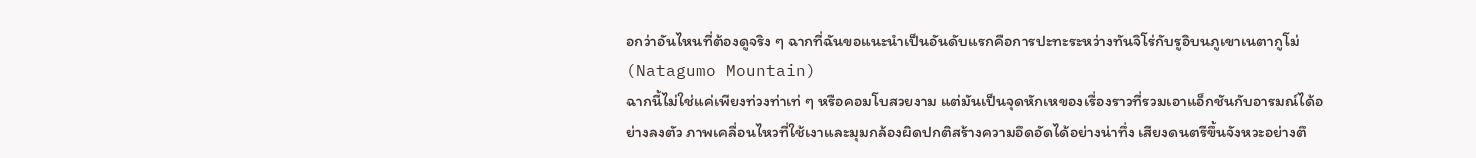อกว่าอันไหนที่ต้องดูจริง ๆ ฉากที่ฉันขอแนะนำเป็นอันดับแรกคือการปะทะระหว่างทันจิโร่กับรูอิบนภูเขาเนตากูโม่ (Natagumo Mountain)
ฉากนี้ไม่ใช่แค่เพียงท่วงท่าเท่ ๆ หรือคอมโบสวยงาม แต่มันเป็นจุดหักเหของเรื่องราวที่รวมเอาแอ็กชันกับอารมณ์ได้อย่างลงตัว ภาพเคลื่อนไหวที่ใช้เงาและมุมกล้องผิดปกติสร้างความอึดอัดได้อย่างน่าทึ่ง เสียงดนตรีขึ้นจังหวะอย่างตึ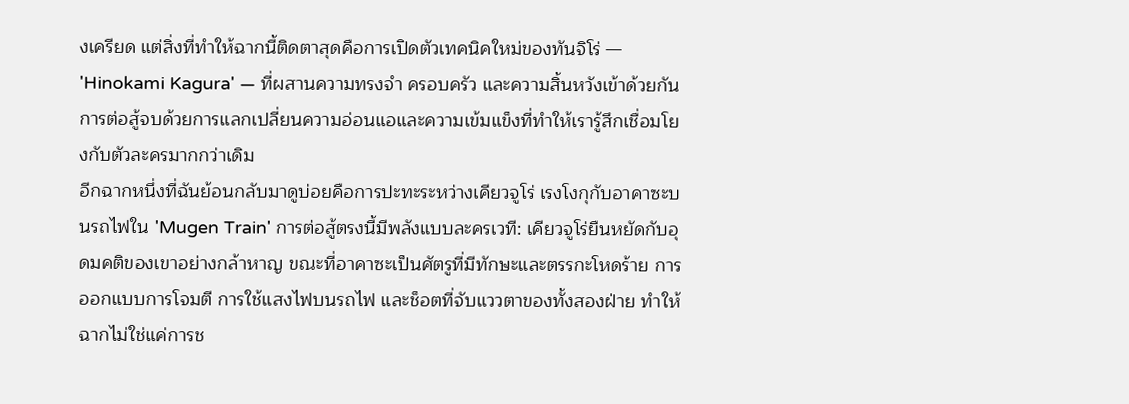งเครียด แต่สิ่งที่ทำให้ฉากนี้ติดตาสุดคือการเปิดตัวเทคนิคใหม่ของทันจิโร่ — 'Hinokami Kagura' — ที่ผสานความทรงจำ ครอบครัว และความสิ้นหวังเข้าด้วยกัน การต่อสู้จบด้วยการแลกเปลี่ยนความอ่อนแอและความเข้มแข็งที่ทำให้เรารู้สึกเชื่อมโยงกับตัวละครมากกว่าเดิม
อีกฉากหนึ่งที่ฉันย้อนกลับมาดูบ่อยคือการปะทะระหว่างเคียวจูโร่ เรงโงกุกับอาคาซะบนรถไฟใน 'Mugen Train' การต่อสู้ตรงนี้มีพลังแบบละครเวที: เคียวจูโร่ยืนหยัดกับอุดมคติของเขาอย่างกล้าหาญ ขณะที่อาคาซะเป็นศัตรูที่มีทักษะและตรรกะโหดร้าย การออกแบบการโจมตี การใช้แสงไฟบนรถไฟ และช็อตที่จับแววตาของทั้งสองฝ่าย ทำให้ฉากไม่ใช่แค่การช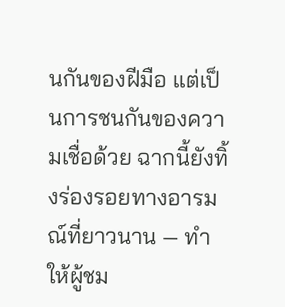นกันของฝีมือ แต่เป็นการชนกันของความเชื่อด้วย ฉากนี้ยังทิ้งร่องรอยทางอารมณ์ที่ยาวนาน — ทำให้ผู้ชม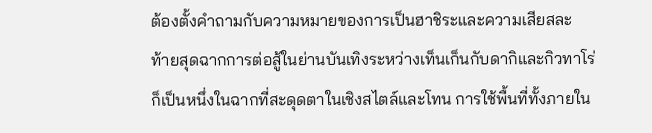ต้องตั้งคำถามกับความหมายของการเป็นฮาชิระและความเสียสละ
ท้ายสุดฉากการต่อสู้ในย่านบันเทิงระหว่างเท็นเก็นกับดากิและกิวทาโร่ก็เป็นหนึ่งในฉากที่สะดุดตาในเชิงสไตล์และโทน การใช้พื้นที่ทั้งภายใน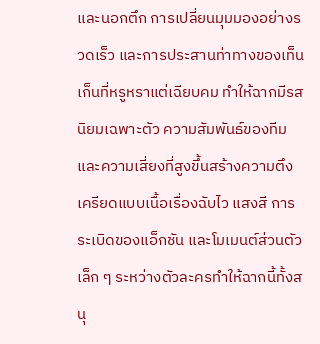และนอกตึก การเปลี่ยนมุมมองอย่างรวดเร็ว และการประสานท่าทางของเท็นเก็นที่หรูหราแต่เฉียบคม ทำให้ฉากมีรสนิยมเฉพาะตัว ความสัมพันธ์ของทีมและความเสี่ยงที่สูงขึ้นสร้างความตึงเครียดแบบเนื้อเรื่องฉับไว แสงสี การระเบิดของแอ็กชัน และโมเมนต์ส่วนตัวเล็ก ๆ ระหว่างตัวละครทำให้ฉากนี้ทั้งสนุ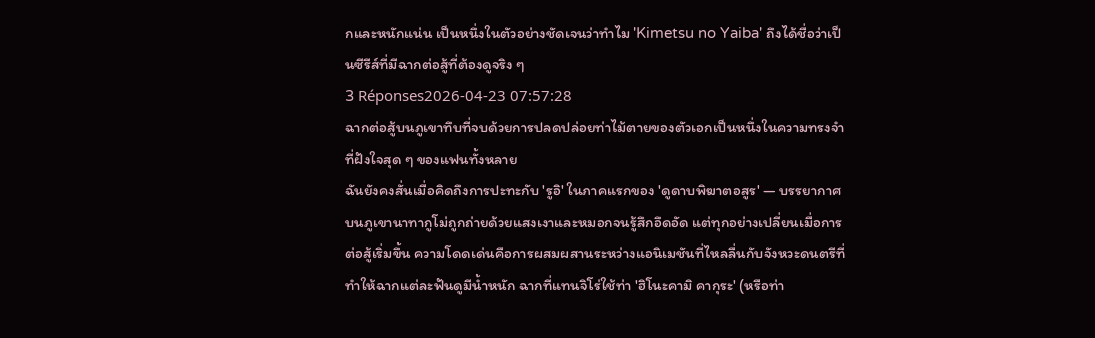กและหนักแน่น เป็นหนึ่งในตัวอย่างชัดเจนว่าทำไม 'Kimetsu no Yaiba' ถึงได้ชื่อว่าเป็นซีรีส์ที่มีฉากต่อสู้ที่ต้องดูจริง ๆ
3 Réponses2026-04-23 07:57:28
ฉากต่อสู้บนภูเขาทึบที่จบด้วยการปลดปล่อยท่าไม้ตายของตัวเอกเป็นหนึ่งในความทรงจำที่ฝังใจสุด ๆ ของแฟนทั้งหลาย
ฉันยังคงสั่นเมื่อคิดถึงการปะทะกับ 'รูอิ' ในภาคแรกของ 'ดูดาบพิฆาตอสูร' — บรรยากาศบนภูเขานาทากูโม่ถูกถ่ายด้วยแสงเงาและหมอกจนรู้สึกอึดอัด แต่ทุกอย่างเปลี่ยนเมื่อการต่อสู้เริ่มขึ้น ความโดดเด่นคือการผสมผสานระหว่างแอนิเมชันที่ไหลลื่นกับจังหวะดนตรีที่ทำให้ฉากแต่ละฟันดูมีน้ำหนัก ฉากที่แทนจิโร่ใช้ท่า 'ฮิโนะคามิ คากุระ' (หรือท่า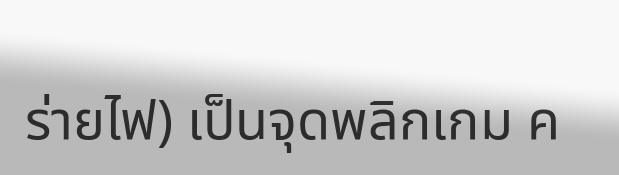ร่ายไฟ) เป็นจุดพลิกเกม ค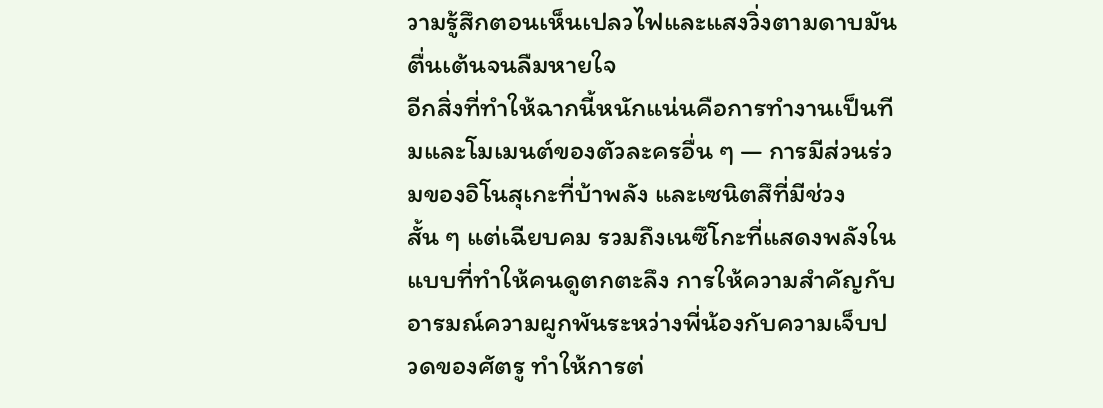วามรู้สึกตอนเห็นเปลวไฟและแสงวิ่งตามดาบมันตื่นเต้นจนลืมหายใจ
อีกสิ่งที่ทำให้ฉากนี้หนักแน่นคือการทำงานเป็นทีมและโมเมนต์ของตัวละครอื่น ๆ — การมีส่วนร่วมของอิโนสุเกะที่บ้าพลัง และเซนิตสึที่มีช่วงสั้น ๆ แต่เฉียบคม รวมถึงเนซึโกะที่แสดงพลังในแบบที่ทำให้คนดูตกตะลึง การให้ความสำคัญกับอารมณ์ความผูกพันระหว่างพี่น้องกับความเจ็บปวดของศัตรู ทำให้การต่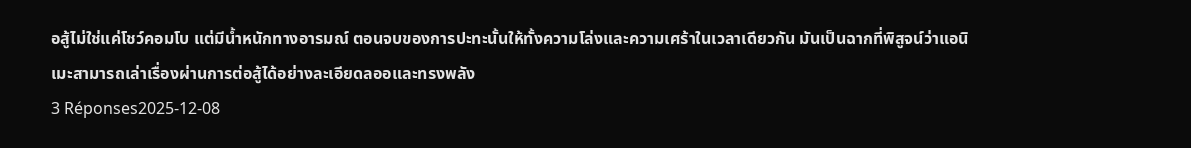อสู้ไม่ใช่แค่โชว์คอมโบ แต่มีน้ำหนักทางอารมณ์ ตอนจบของการปะทะนั้นให้ทั้งความโล่งและความเศร้าในเวลาเดียวกัน มันเป็นฉากที่พิสูจน์ว่าแอนิเมะสามารถเล่าเรื่องผ่านการต่อสู้ได้อย่างละเอียดลออและทรงพลัง
3 Réponses2025-12-08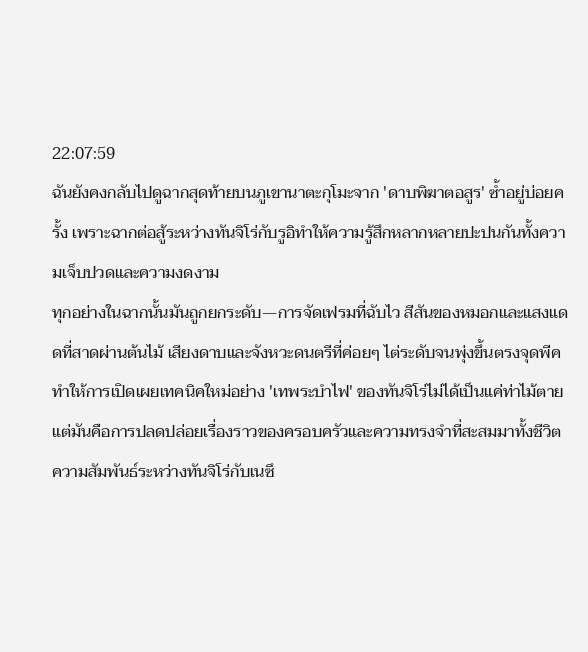22:07:59
ฉันยังคงกลับไปดูฉากสุดท้ายบนภูเขานาตะกุโมะจาก 'ดาบพิฆาตอสูร' ซ้ำอยู่บ่อยครั้ง เพราะฉากต่อสู้ระหว่างทันจิโร่กับรูอิทำให้ความรู้สึกหลากหลายปะปนกันทั้งความเจ็บปวดและความงดงาม
ทุกอย่างในฉากนั้นมันถูกยกระดับ—การจัดเฟรมที่ฉับไว สีสันของหมอกและแสงแดดที่สาดผ่านต้นไม้ เสียงดาบและจังหวะดนตรีที่ค่อยๆ ไต่ระดับจนพุ่งขึ้นตรงจุดพีค ทำให้การเปิดเผยเทคนิคใหม่อย่าง 'เทพระบำไฟ' ของทันจิโร่ไม่ได้เป็นแค่ท่าไม้ตาย แต่มันคือการปลดปล่อยเรื่องราวของครอบครัวและความทรงจำที่สะสมมาทั้งชีวิต ความสัมพันธ์ระหว่างทันจิโร่กับเนซึ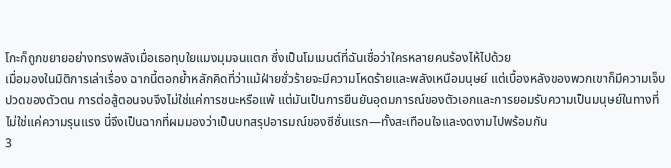โกะก็ถูกขยายอย่างทรงพลังเมื่อเธอทุบใยแมงมุมจนแตก ซึ่งเป็นโมเมนต์ที่ฉันเชื่อว่าใครหลายคนร้องไห้ไปด้วย
เมื่อมองในมิติการเล่าเรื่อง ฉากนี้ตอกย้ำหลักคิดที่ว่าแม้ฝ่ายชั่วร้ายจะมีความโหดร้ายและพลังเหนือมนุษย์ แต่เบื้องหลังของพวกเขาก็มีความเจ็บปวดของตัวตน การต่อสู้ตอนจบจึงไม่ใช่แค่การชนะหรือแพ้ แต่มันเป็นการยืนยันอุดมการณ์ของตัวเอกและการยอมรับความเป็นมนุษย์ในทางที่ไม่ใช่แค่ความรุนแรง นี่จึงเป็นฉากที่ผมมองว่าเป็นบทสรุปอารมณ์ของซีซั่นแรก—ทั้งสะเทือนใจและงดงามไปพร้อมกัน
3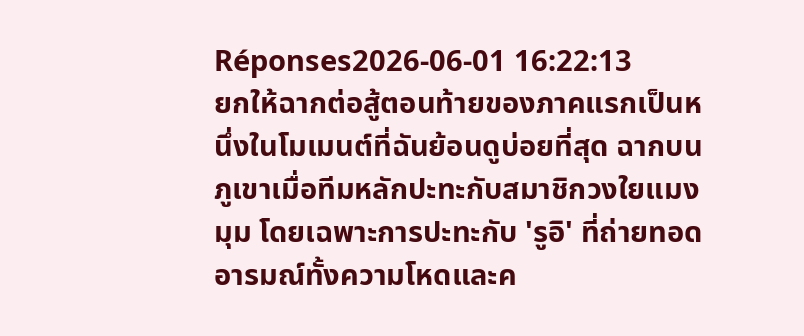Réponses2026-06-01 16:22:13
ยกให้ฉากต่อสู้ตอนท้ายของภาคแรกเป็นหนึ่งในโมเมนต์ที่ฉันย้อนดูบ่อยที่สุด ฉากบนภูเขาเมื่อทีมหลักปะทะกับสมาชิกวงใยแมงมุม โดยเฉพาะการปะทะกับ 'รูอิ' ที่ถ่ายทอดอารมณ์ทั้งความโหดและค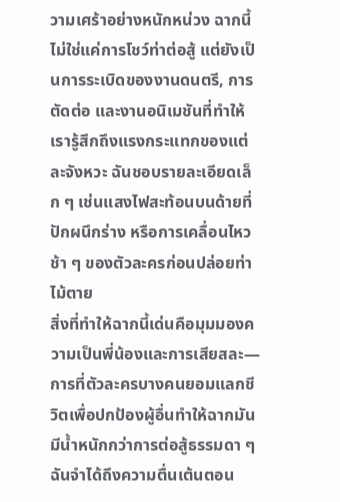วามเศร้าอย่างหนักหน่วง ฉากนี้ไม่ใช่แค่การโชว์ท่าต่อสู้ แต่ยังเป็นการระเบิดของงานดนตรี, การตัดต่อ และงานอนิเมชันที่ทำให้เรารู้สึกถึงแรงกระแทกของแต่ละจังหวะ ฉันชอบรายละเอียดเล็ก ๆ เช่นแสงไฟสะท้อนบนด้ายที่ปักผนึกร่าง หรือการเคลื่อนไหวช้า ๆ ของตัวละครก่อนปล่อยท่าไม้ตาย
สิ่งที่ทำให้ฉากนี้เด่นคือมุมมองความเป็นพี่น้องและการเสียสละ—การที่ตัวละครบางคนยอมแลกชีวิตเพื่อปกป้องผู้อื่นทำให้ฉากมันมีน้ำหนักกว่าการต่อสู้ธรรมดา ๆ ฉันจำได้ถึงความตื่นเต้นตอน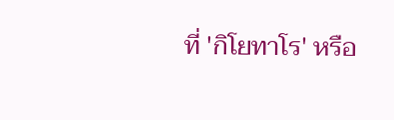ที่ 'กิโยทาโร' หรือ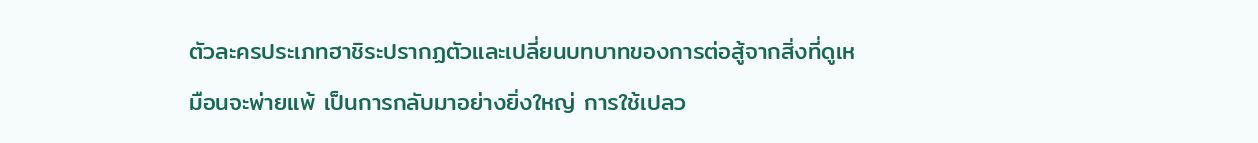ตัวละครประเภทฮาชิระปรากฏตัวและเปลี่ยนบทบาทของการต่อสู้จากสิ่งที่ดูเหมือนจะพ่ายแพ้ เป็นการกลับมาอย่างยิ่งใหญ่ การใช้เปลว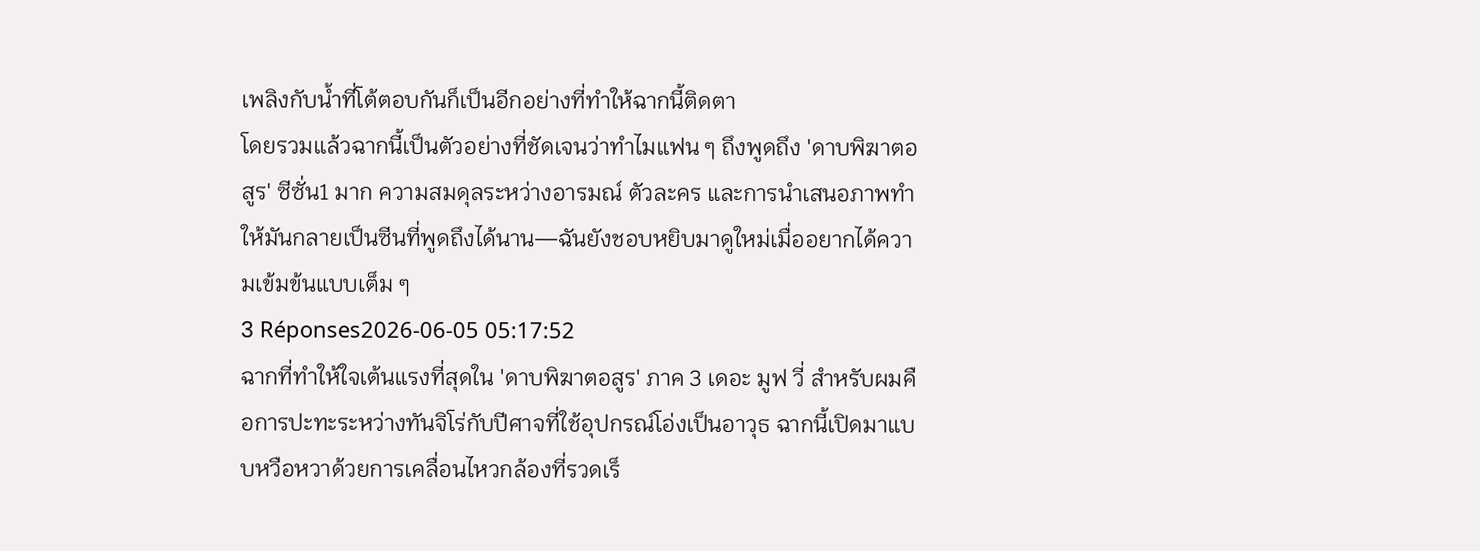เพลิงกับน้ำที่โต้ตอบกันก็เป็นอีกอย่างที่ทำให้ฉากนี้ติดตา
โดยรวมแล้วฉากนี้เป็นตัวอย่างที่ชัดเจนว่าทำไมแฟน ๆ ถึงพูดถึง 'ดาบพิฆาตอสูร' ซีซั่น1 มาก ความสมดุลระหว่างอารมณ์ ตัวละคร และการนำเสนอภาพทำให้มันกลายเป็นซีนที่พูดถึงได้นาน—ฉันยังชอบหยิบมาดูใหม่เมื่ออยากได้ความเข้มข้นแบบเต็ม ๆ
3 Réponses2026-06-05 05:17:52
ฉากที่ทำให้ใจเต้นแรงที่สุดใน 'ดาบพิฆาตอสูร' ภาค 3 เดอะ มูฟ วี่ สำหรับผมคือการปะทะระหว่างทันจิโร่กับปีศาจที่ใช้อุปกรณ์โอ่งเป็นอาวุธ ฉากนี้เปิดมาแบบหวือหวาด้วยการเคลื่อนไหวกล้องที่รวดเร็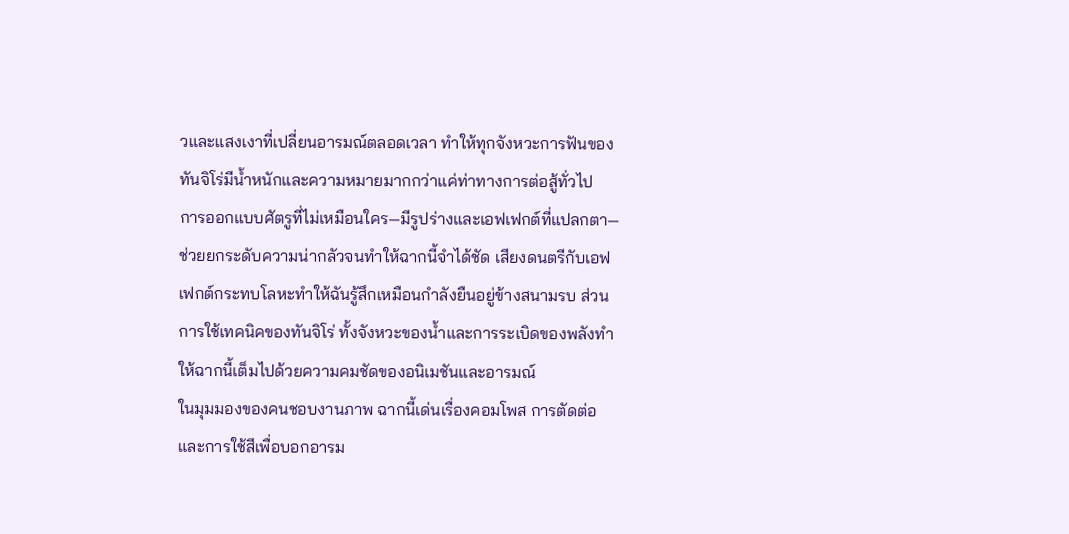วและแสงเงาที่เปลี่ยนอารมณ์ตลอดเวลา ทำให้ทุกจังหวะการฟันของทันจิโร่มีน้ำหนักและความหมายมากกว่าแค่ท่าทางการต่อสู้ทั่วไป
การออกแบบศัตรูที่ไม่เหมือนใคร—มีรูปร่างและเอฟเฟกต์ที่แปลกตา—ช่วยยกระดับความน่ากลัวจนทำให้ฉากนี้จำได้ชัด เสียงดนตรีกับเอฟเฟกต์กระทบโลหะทำให้ฉันรู้สึกเหมือนกำลังยืนอยู่ข้างสนามรบ ส่วนการใช้เทคนิคของทันจิโร่ ทั้งจังหวะของน้ำและการระเบิดของพลังทำให้ฉากนี้เต็มไปด้วยความคมชัดของอนิเมชันและอารมณ์
ในมุมมองของคนชอบงานภาพ ฉากนี้เด่นเรื่องคอมโพส การตัดต่อ และการใช้สีเพื่อบอกอารม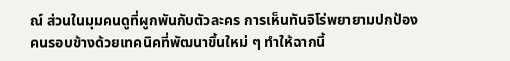ณ์ ส่วนในมุมคนดูที่ผูกพันกับตัวละคร การเห็นทันจิโร่พยายามปกป้องคนรอบข้างด้วยเทคนิคที่พัฒนาขึ้นใหม่ ๆ ทำให้ฉากนี้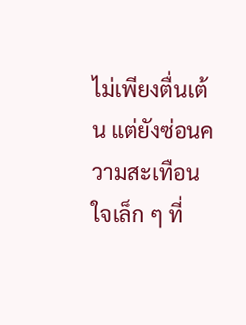ไม่เพียงตื่นเต้น แต่ยังซ่อนความสะเทือนใจเล็ก ๆ ที่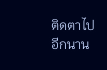ติดตาไปอีกนาน